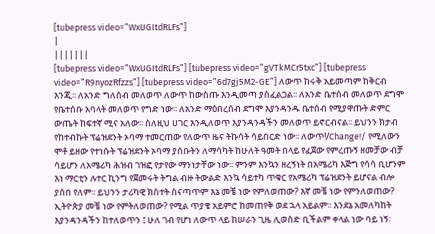[tubepress video=”WxUGItdRLFs”]
|
|||||||
[tubepress video=”WxUGItdRLFs”] [tubepress video=”gVTkMCr5txc”] [tubepress video=”R9nyozRfzzs”] [tubepress video=”6d7gj5M2-GE”] ለውጥ ከሩቅ አይመጣም ከቅርብ እንጂ፡፡ ለአንድ ግለሰብ መለወጥ ለውጥ ከውስጡ እንዲመጣ ያስፈልጋል፡፡ ለአንድ ቤተሰብ መለወጥ ደግሞ የቤተሰቡ አባላት መለወጥ የግድ ነው፡፡ ለአንድ ማዕበረሰብ ደግሞ እያንዳንዱ ቤተሰብ የሚያዋጡት ድምር ውጤት ከፍተኛ ሚና አለው፡፡ ስለዚህ ሀገር እንዲለወጥ እያንዳንዳችን መለወጥ ይኖርብናል፡፡ ይህንን ክታብ የከተብኩት ፕሬዝደንት ኦባማ ተመርጠው የለውጥ ዜና ትኩሳት ሳይበርድ ነው፡፡ ለውጥ!/Change!/ የሚለውን ሞቶ ይዘው የተነሱት ፕሬዝደንት ኦባማ ያሰቡትን ለማሳካት ከሁለት ዓመት በላይ የፈጀው የምረጡኝ ዘመቻው ብቻ ሳይሆን ለአሜሪካ ሕዝብ ገዝፎ የታየው ማንነታቸው ነው፡፡ ምንም እንኳን ዘረኝነት በአሜሪካ እጅግ የሳሳ ቢሆንም እነ ማርቲን ሉተር ኪንግ የጀመሩት ትግል ብዙ ትውልድ እንኳ ሳይተካ ጥቁር የአሜሪካ ፕሬዝደንት ይሆናል ብሎ ያሰበ የለም፡፡ ይህንን ታሪካዊ ክስተት ስናጣጥም እኔ መቼ ነው የምለወጠው? እኛ መቼ ነው የምንለወጠው? ኢትዮጵያ መቼ ነው የምትለወጠው? የሚል ጥያቄ አይምሮ ከመጠየቅ ወደ ኋላ አይልም፡፡ እንደኔ አመለካከት እያንዳንዳችን ከተለወጥን ፤ ሁለ ገብ የሆነ ለውጥ ላይ ከሠራን ጊዜ ሊወስድ ቢችልም ቀላል ነው ባይ ነኝ፡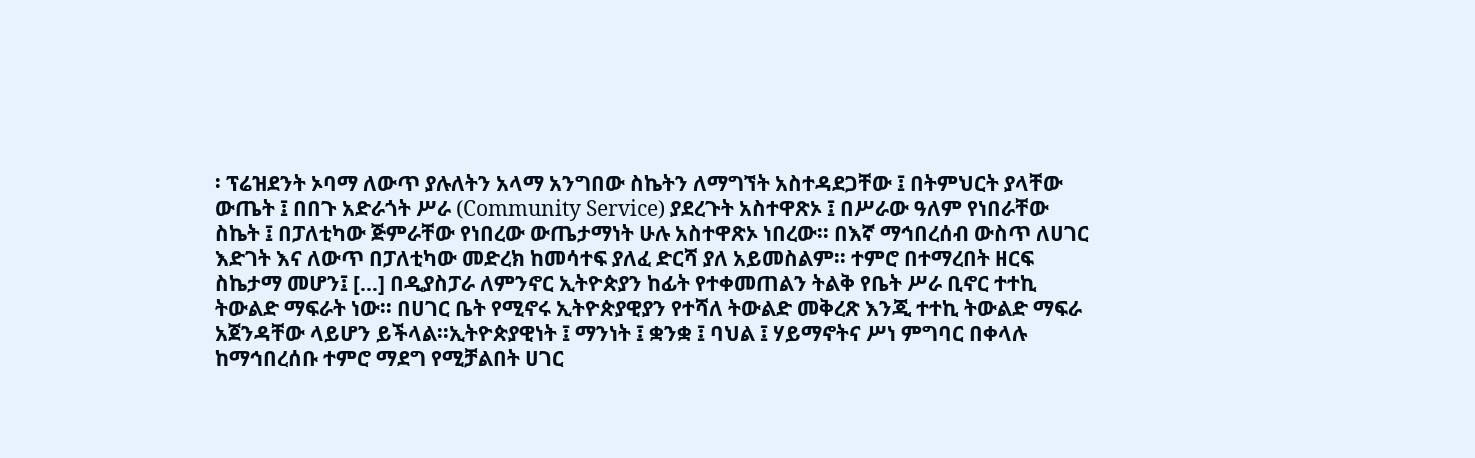፡ ፕሬዝደንት ኦባማ ለውጥ ያሉለትን አላማ አንግበው ስኬትን ለማግኘት አስተዳደጋቸው ፤ በትምህርት ያላቸው ውጤት ፤ በበጉ አድራጎት ሥራ (Community Service) ያደረጉት አስተዋጽኦ ፤ በሥራው ዓለም የነበራቸው ስኬት ፤ በፓለቲካው ጅምራቸው የነበረው ውጤታማነት ሁሉ አስተዋጽኦ ነበረው፡፡ በእኛ ማኅበረሰብ ውስጥ ለሀገር እድገት እና ለውጥ በፓለቲካው መድረክ ከመሳተፍ ያለፈ ድርሻ ያለ አይመስልም፡፡ ተምሮ በተማረበት ዘርፍ ስኬታማ መሆን፤ […] በዲያስፓራ ለምንኖር ኢትዮጵያን ከፊት የተቀመጠልን ትልቅ የቤት ሥራ ቢኖር ተተኪ ትውልድ ማፍራት ነው፡፡ በሀገር ቤት የሚኖሩ ኢትዮጵያዊያን የተሻለ ትውልድ መቅረጽ እንጂ ተተኪ ትውልድ ማፍራ አጀንዳቸው ላይሆን ይችላል፡፡ኢትዮጵያዊነት ፤ ማንነት ፤ ቋንቋ ፤ ባህል ፤ ሃይማኖትና ሥነ ምግባር በቀላሉ ከማኅበረሰቡ ተምሮ ማደግ የሚቻልበት ሀገር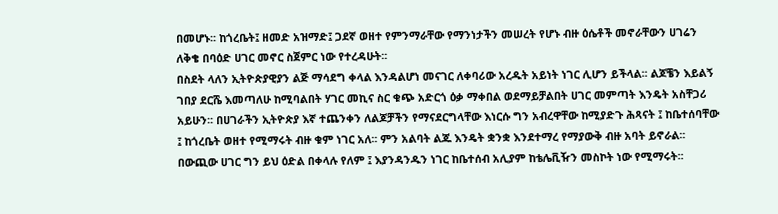በመሆኑ፡፡ ከጎረቤት፤ ዘመድ አዝማድ፤ ጋደኛ ወዘተ የምንማራቸው የማንነታችን መሠረት የሆኑ ብዙ ዕሴቶች መኖራቸውን ሀገሬን ለቅቄ በባዕድ ሀገር መኖር ስጀምር ነው የተረዳሁት፡፡
በስደት ላለን ኢትዮጵያዊያን ልጅ ማሳደግ ቀላል እንዳልሆነ መናገር ለቀባሪው አረዱት አይነት ነገር ሊሆን ይችላል፡፡ ልጆቼን እይልኝ ገበያ ደርሼ እመጣለሁ ከሚባልበት ሃገር መኪና ስር ቁጭ አድርጎ ዕቃ ማቀበል ወደማይቻልበት ሀገር መምጣት እንዴት አስቸጋሪ አይሁን፡፡ በሀገራችን ኢትዮጵያ እኛ ተጨንቀን ለልጆቻችን የማናደርግላቸው እነርሱ ግን አብረዋቸው ከሚያድጉ ሕጻናት ፤ ከቤተሰባቸው ፤ ከጎረቤት ወዘተ የሚማሩት ብዙ ቁም ነገር አለ፡፡ ምን አልባት ልጁ እንዴት ቋንቋ እንደተማረ የማያውቅ ብዙ አባት ይኖራል፡፡ በውጪው ሀገር ግን ይህ ዕድል በቀላሉ የለም ፤ እያንዳንዱን ነገር ከቤተሰብ አሊያም ከቴሌቪዥን መስኮት ነው የሚማሩት፡፡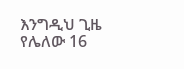እንግዲህ ጊዜ የሌለው 16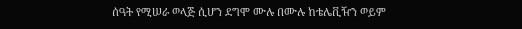ሰዓት የሚሠራ ወላጅ ሲሆን ደግሞ ሙሉ በሙሉ ከቴሌቪዥን ወይም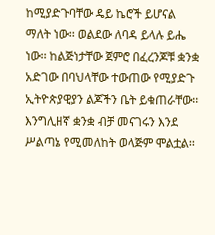ከሚያድጉባቸው ዴይ ኬሮች ይሆናል ማለት ነው፡፡ ወልደው ለባዳ ይላሉ ይሔ ነው፡፡ ከልጅነታቸው ጀምሮ በፈረንጆቹ ቋንቋ አድገው በባህላቸው ተውጠው የሚያድጉ ኢትዮጵያዊያን ልጆችን ቤት ይቁጠራቸው፡፡ እንግሊዘኛ ቋንቋ ብቻ መናገሩን እንደ ሥልጣኔ የሚመለከት ወላጅም ሞልቷል፡፡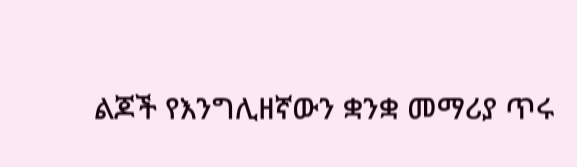ልጆች የእንግሊዘኛውን ቋንቋ መማሪያ ጥሩ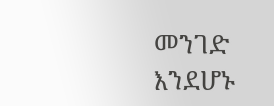መንገድ እንደሆኑ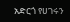አድርጎ የሀገሩን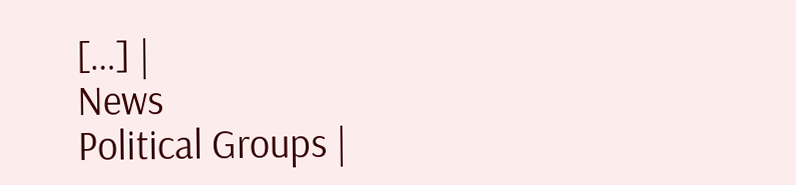[…] |
News
Political Groups |